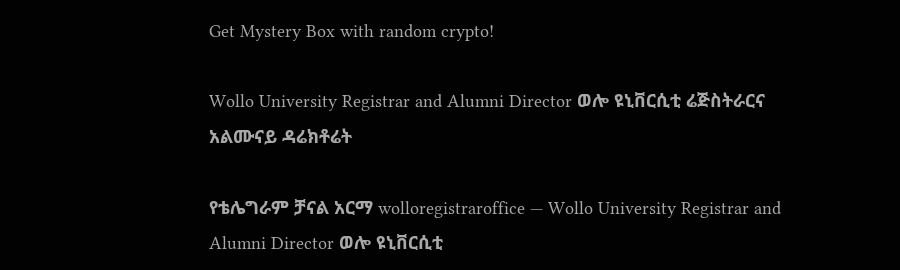Get Mystery Box with random crypto!

Wollo University Registrar and Alumni Director ወሎ ዩኒቨርሲቲ ሬጅስትራርና አልሙናይ ዳሬክቶሬት

የቴሌግራም ቻናል አርማ wolloregistraroffice — Wollo University Registrar and Alumni Director ወሎ ዩኒቨርሲቲ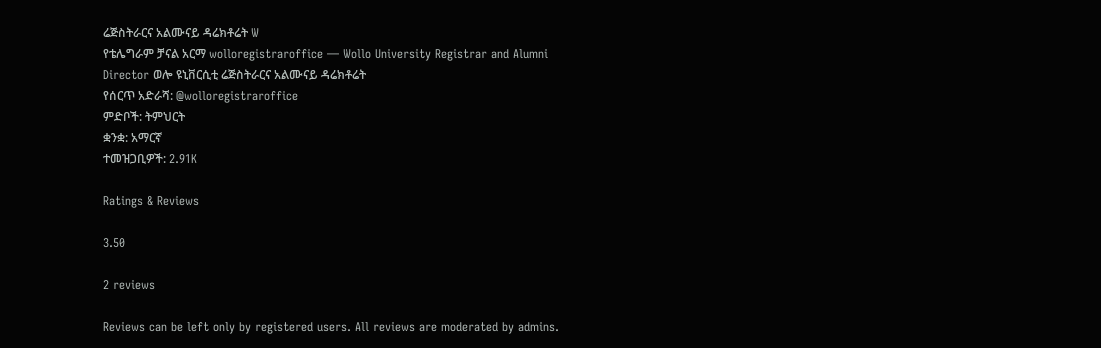ሬጅስትራርና አልሙናይ ዳሬክቶሬት W
የቴሌግራም ቻናል አርማ wolloregistraroffice — Wollo University Registrar and Alumni Director ወሎ ዩኒቨርሲቲ ሬጅስትራርና አልሙናይ ዳሬክቶሬት
የሰርጥ አድራሻ: @wolloregistraroffice
ምድቦች: ትምህርት
ቋንቋ: አማርኛ
ተመዝጋቢዎች: 2.91K

Ratings & Reviews

3.50

2 reviews

Reviews can be left only by registered users. All reviews are moderated by admins.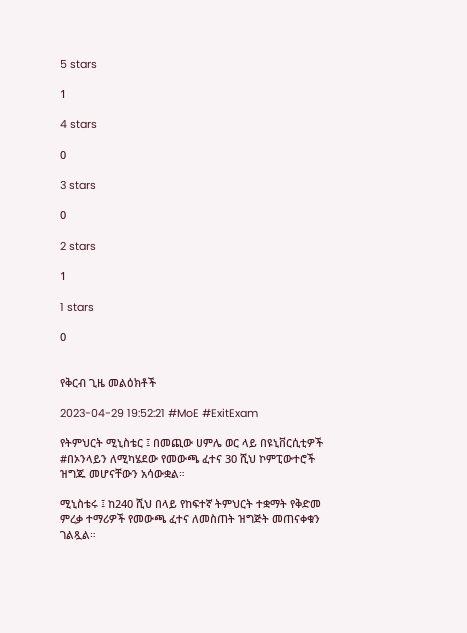5 stars

1

4 stars

0

3 stars

0

2 stars

1

1 stars

0


የቅርብ ጊዜ መልዕክቶች

2023-04-29 19:52:21 #MoE #ExitExam

የትምህርት ሚኒስቴር ፤ በመጪው ሀምሌ ወር ላይ በዩኒቨርሲቲዎች #በኦንላይን ለሚካሄደው የመውጫ ፈተና 30 ሺህ ኮምፒውተሮች ዝግጁ መሆናቸውን አሳውቋል።

ሚኒስቴሩ ፤ ከ240 ሺህ በላይ የከፍተኛ ትምህርት ተቋማት የቅድመ ምረቃ ተማሪዎች የመውጫ ፈተና ለመስጠት ዝግጅት መጠናቀቁን ገልጿል።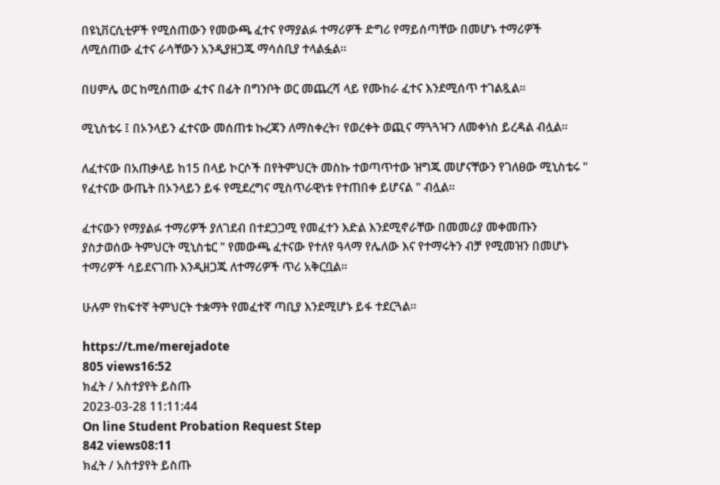በዩኒቨርሲቲዎች የሚሰጠውን የመውጫ ፈተና የማያልፉ ተማሪዎች ድግሪ የማይሰጣቸው በመሆኑ ተማሪዎች ለሚሰጠው ፈተና ራሳቸውን አንዲያዘጋጁ ማሳሰቢያ ተላልፏል።

በሀምሌ ወር ከሚሰጠው ፈተና በፊት በግንቦት ወር መጨረሻ ላይ የሙከራ ፈተና እንደሚሰጥ ተገልጿል።

ሚኒስቴሩ ፤ በኦንላይን ፈተናው መሰጠቱ ኩረጃን ለማስቀረት፣ የወረቀት ወጪና ማጓጓዣን ለመቀነስ ይረዳል ብሏል።

ለፈተናው በአጠቃላይ ከ15 በላይ ኮርሶች በየትምህርት መስኩ ተወጣጥተው ዝግጁ መሆናቸውን የገለፀው ሚኒስቴሩ " የፈተናው ውጤት በኦንላይን ይፋ የሚደረግና ሚስጥራዊነቱ የተጠበቀ ይሆናል " ብሏል።

ፈተናውን የማያልፉ ተማሪዎች ያለገደብ በተደጋጋሚ የመፈተን እድል እንደሚኖራቸው በመመሪያ መቀመጡን ያስታወሰው ትምህርት ሚኒስቴር " የመውጫ ፈተናው የተለየ ዓላማ የሌለው እና የተማሩትን ብቻ የሚመዝን በመሆኑ ተማሪዎች ሳይደናገጡ እንዲዘጋጁ ለተማሪዎች ጥሪ አቅርቧል።

ሁሉም የከፍተኛ ትምህርት ተቋማት የመፈተኛ ጣቢያ እንደሚሆኑ ይፋ ተደርጓል።

https://t.me/merejadote
805 views16:52
ክፈት / አስተያየት ይስጡ
2023-03-28 11:11:44
On line Student Probation Request Step
842 views08:11
ክፈት / አስተያየት ይስጡ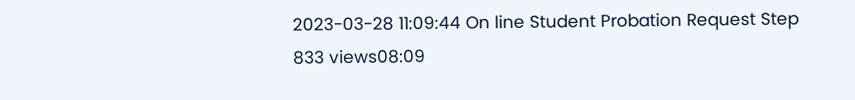2023-03-28 11:09:44 On line Student Probation Request Step
833 views08:09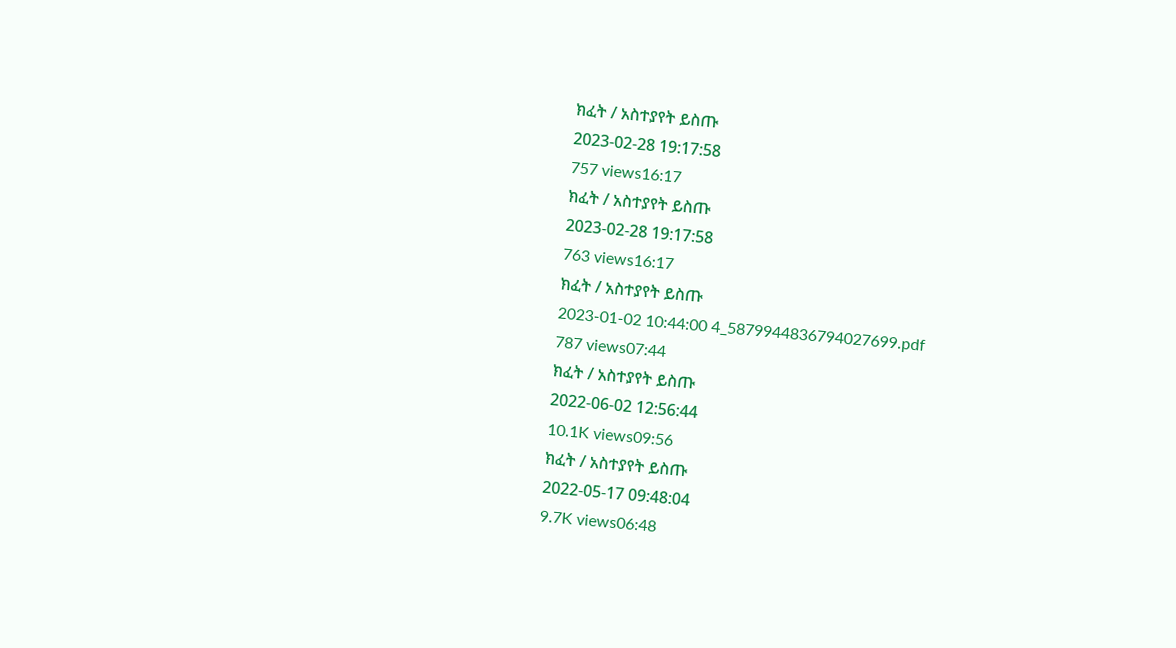ክፈት / አስተያየት ይስጡ
2023-02-28 19:17:58
757 views16:17
ክፈት / አስተያየት ይስጡ
2023-02-28 19:17:58
763 views16:17
ክፈት / አስተያየት ይስጡ
2023-01-02 10:44:00 4_5879944836794027699.pdf
787 views07:44
ክፈት / አስተያየት ይስጡ
2022-06-02 12:56:44
10.1K views09:56
ክፈት / አስተያየት ይስጡ
2022-05-17 09:48:04
9.7K views06:48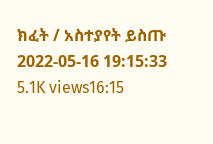ክፈት / አስተያየት ይስጡ
2022-05-16 19:15:33
5.1K views16:15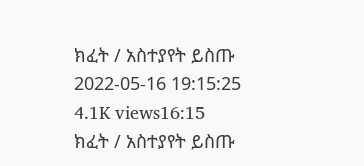ክፈት / አስተያየት ይስጡ
2022-05-16 19:15:25
4.1K views16:15
ክፈት / አስተያየት ይስጡ